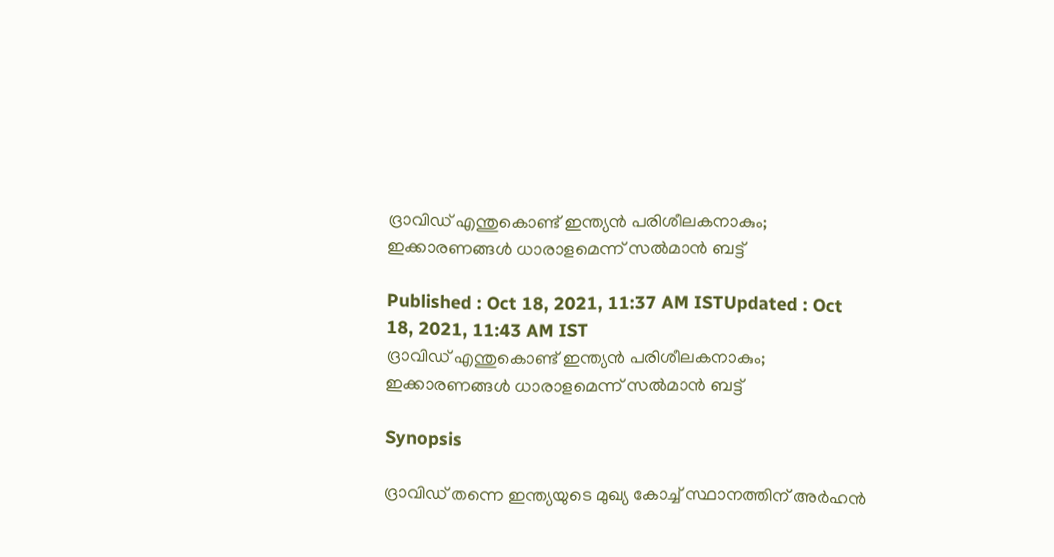ദ്രാവിഡ് എന്തുകൊണ്ട് ഇന്ത്യന്‍ പരിശീലകനാകും; ഇക്കാരണങ്ങള്‍ ധാരാളമെന്ന് സല്‍മാന്‍ ബട്ട്

Published : Oct 18, 2021, 11:37 AM ISTUpdated : Oct 18, 2021, 11:43 AM IST
ദ്രാവിഡ് എന്തുകൊണ്ട് ഇന്ത്യന്‍ പരിശീലകനാകും; ഇക്കാരണങ്ങള്‍ ധാരാളമെന്ന് സല്‍മാന്‍ ബട്ട്

Synopsis

ദ്രാവിഡ് തന്നെ ഇന്ത്യയുടെ മുഖ്യ കോച്ച് സ്ഥാനത്തിന് അര്‍ഹന്‍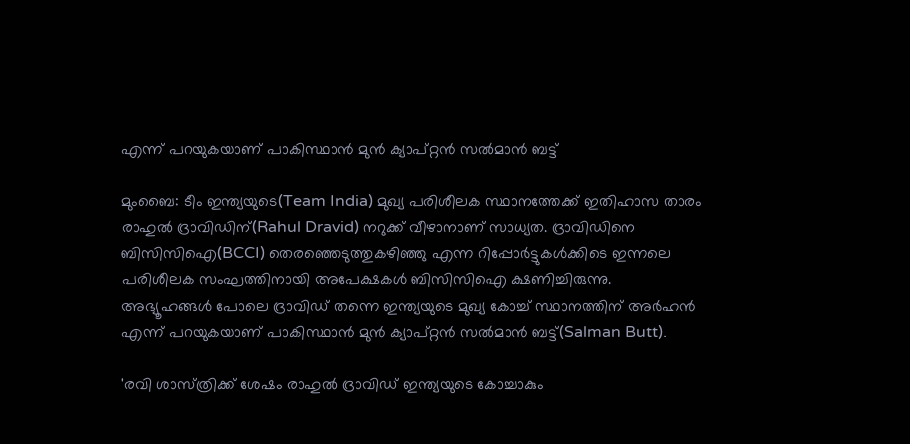എന്ന് പറയുകയാണ് പാകിസ്ഥാന്‍ മുന്‍ ക്യാപ്റ്റന്‍ സല്‍മാന്‍ ബട്ട്

മുംബൈ: ടീം ഇന്ത്യയുടെ(Team India) മുഖ്യ പരിശീലക സ്ഥാനത്തേക്ക് ഇതിഹാസ താരം രാഹുല്‍ ദ്രാവിഡിന്(Rahul Dravid) നറുക്ക് വീഴാനാണ് സാധ്യത. ദ്രാവിഡിനെ ബിസിസിഐ(BCCI) തെരഞ്ഞെടുത്തുകഴിഞ്ഞു എന്ന റിപ്പോര്‍ട്ടുകള്‍ക്കിടെ ഇന്നലെ പരിശീലക സംഘത്തിനായി അപേക്ഷകള്‍ ബിസിസിഐ ക്ഷണിച്ചിരുന്നു. അഭ്യൂഹങ്ങള്‍ പോലെ ദ്രാവിഡ് തന്നെ ഇന്ത്യയുടെ മുഖ്യ കോച്ച് സ്ഥാനത്തിന് അര്‍ഹന്‍ എന്ന് പറയുകയാണ് പാകിസ്ഥാന്‍ മുന്‍ ക്യാപ്റ്റന്‍ സല്‍മാന്‍ ബട്ട്(Salman Butt).

'രവി ശാസ്‌ത്രിക്ക് ശേഷം രാഹുല്‍ ദ്രാവിഡ് ഇന്ത്യയുടെ കോച്ചാകും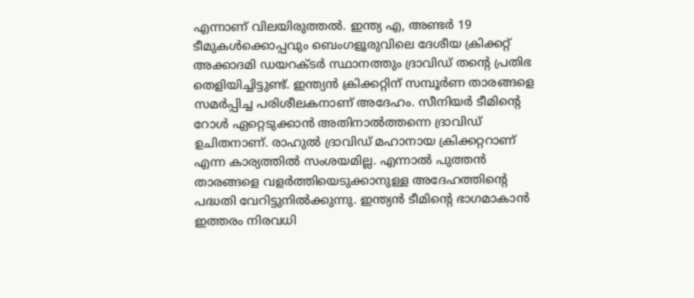എന്നാണ് വിലയിരുത്തല്‍. ഇന്ത്യ എ, അണ്ടര്‍ 19 ടീമുകള്‍ക്കൊപ്പവും ബെംഗളൂരുവിലെ ദേശീയ ക്രിക്കറ്റ് അക്കാദമി ഡയറക്‌ടര്‍ സ്ഥാനത്തും ദ്രാവിഡ് തന്‍റെ പ്രതിഭ തെളിയിച്ചിട്ടുണ്ട്. ഇന്ത്യന്‍ ക്രിക്കറ്റിന് സമ്പൂര്‍ണ താരങ്ങളെ സമര്‍പ്പിച്ച പരിശീലകനാണ് അദേഹം. സീനിയര്‍ ടീമിന്‍റെ റോള്‍ ഏറ്റെടുക്കാന്‍ അതിനാല്‍ത്തന്നെ ദ്രാവിഡ് ഉചിതനാണ്. രാഹുല്‍ ദ്രാവിഡ് മഹാനായ ക്രിക്കറ്ററാണ് എന്ന കാര്യത്തില്‍ സംശയമില്ല. എന്നാല്‍ പുത്തന്‍ താരങ്ങളെ വളര്‍ത്തിയെടുക്കാനുള്ള അദേഹത്തിന്‍റെ പദ്ധതി വേറിട്ടുനില്‍ക്കുന്നു. ഇന്ത്യന്‍ ടീമിന്‍റെ ഭാഗമാകാന്‍ ഇത്തരം നിരവധി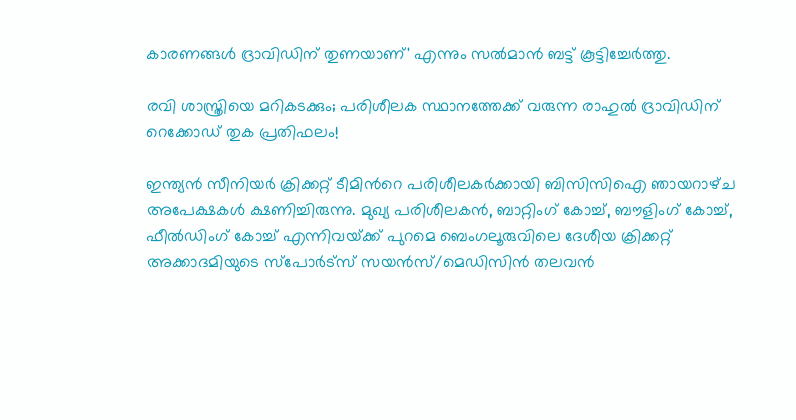കാരണങ്ങള്‍ ദ്രാവിഡിന് തുണയാണ്' എന്നും സല്‍മാന്‍ ബട്ട് കൂട്ടിച്ചേര്‍ത്തു.

രവി ശാസ്ത്രിയെ മറികടക്കും; പരിശീലക സ്ഥാനത്തേക്ക് വരുന്ന രാഹുല്‍ ദ്രാവിഡിന് റെക്കോഡ് തുക പ്രതിഫലം!

ഇന്ത്യന്‍ സീനിയര്‍ ക്രിക്കറ്റ് ടീമിന്‍റെ പരിശീലകര്‍ക്കായി ബിസിസിഐ ഞായറാഴ്‌ച അപേക്ഷകള്‍ ക്ഷണിച്ചിരുന്നു. മുഖ്യ പരിശീലകന്‍, ബാറ്റിംഗ് കോച്ച്, ബൗളിംഗ് കോച്ച്, ഫീല്‍ഡിംഗ് കോച്ച് എന്നിവയ്‌ക്ക് പുറമെ ബെംഗലൂരുവിലെ ദേശീയ ക്രിക്കറ്റ് അക്കാദമിയുടെ സ്‌പോര്‍ട്‌സ് സയന്‍സ്/മെഡിസിന്‍ തലവന്‍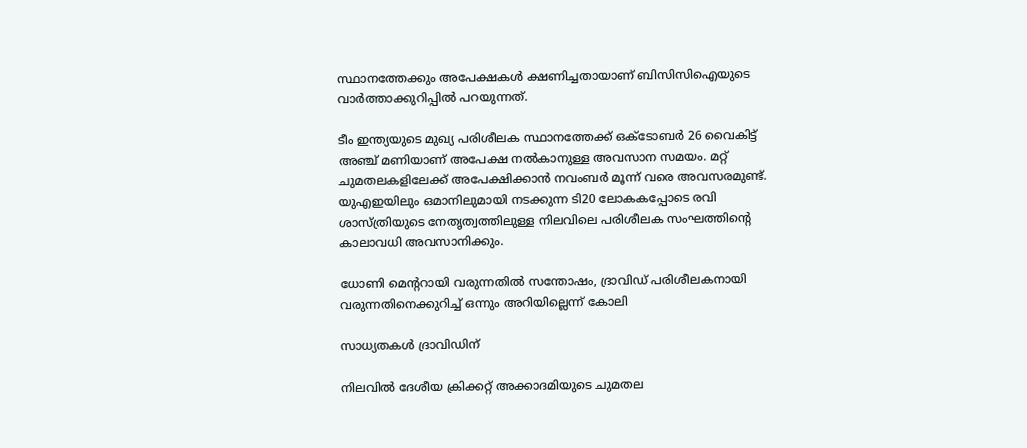സ്ഥാനത്തേക്കും അപേക്ഷകള്‍ ക്ഷണിച്ചതായാണ് ബിസിസിഐയുടെ വാര്‍ത്താക്കുറിപ്പില്‍ പറയുന്നത്.

ടീം ഇന്ത്യയുടെ മുഖ്യ പരിശീലക സ്ഥാനത്തേക്ക് ഒക്‌ടോബര്‍ 26 വൈകിട്ട് അഞ്ച് മണിയാണ് അപേക്ഷ നല്‍കാനുള്ള അവസാന സമയം. മറ്റ് ചുമതലകളിലേക്ക് അപേക്ഷിക്കാന്‍ നവംബര്‍ മൂന്ന് വരെ അവസരമുണ്ട്. യുഎഇയിലും ഒമാനിലുമായി നടക്കുന്ന ടി20 ലോകകപ്പോടെ രവി ശാസ്‌ത്രിയുടെ നേതൃത്വത്തിലുള്ള നിലവിലെ പരിശീലക സംഘത്തിന്‍റെ കാലാവധി അവസാനിക്കും.

ധോണി മെന്‍ററായി വരുന്നതില്‍ സന്തോഷം, ദ്രാവിഡ് പരിശീലകനായി വരുന്നതിനെക്കുറിച്ച് ഒന്നും അറിയില്ലെന്ന് കോലി

സാധ്യതകള്‍ ദ്രാവിഡിന്

നിലവില്‍ ദേശീയ ക്രിക്കറ്റ് അക്കാദമിയുടെ ചുമതല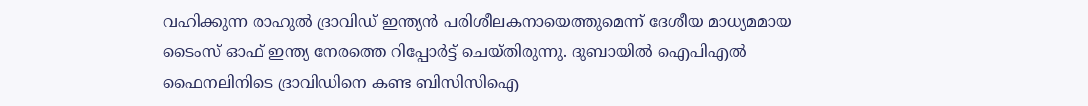വഹിക്കുന്ന രാഹുല്‍ ദ്രാവിഡ് ഇന്ത്യന്‍ പരിശീലകനായെത്തുമെന്ന് ദേശീയ മാധ്യമമായ ടൈംസ് ഓഫ് ഇന്ത്യ നേരത്തെ റിപ്പോര്‍ട്ട് ചെയ്‌തിരുന്നു. ദുബായില്‍ ഐപിഎല്‍ ഫൈനലിനിടെ ദ്രാവിഡിനെ കണ്ട ബിസിസിഐ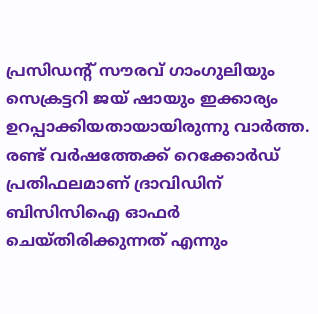പ്രസിഡന്‍റ് സൗരവ് ഗാംഗുലിയും സെക്രട്ടറി ജയ് ഷായും ഇക്കാര്യം ഉറപ്പാക്കിയതായായിരുന്നു വാര്‍ത്ത. രണ്ട് വര്‍ഷത്തേക്ക് റെക്കോര്‍ഡ് പ്രതിഫലമാണ് ദ്രാവിഡിന് ബിസിസിഐ ഓഫര്‍ ചെയ്തിരിക്കുന്നത് എന്നും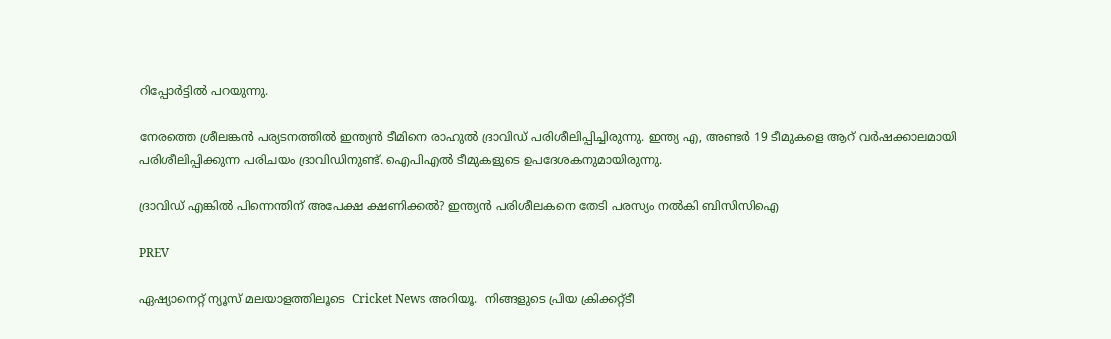റിപ്പോര്‍ട്ടില്‍ പറയുന്നു.

നേരത്തെ ശ്രീലങ്കന്‍ പര്യടനത്തില്‍ ഇന്ത്യന്‍ ടീമിനെ രാഹുല്‍ ദ്രാവിഡ് പരിശീലിപ്പിച്ചിരുന്നു. ഇന്ത്യ എ, അണ്ടര്‍ 19 ടീമുകളെ ആറ് വര്‍ഷക്കാലമായി പരിശീലിപ്പിക്കുന്ന പരിചയം ദ്രാവിഡിനുണ്ട്. ഐപിഎല്‍ ടീമുകളുടെ ഉപദേശകനുമായിരുന്നു.

ദ്രാവിഡ് എങ്കില്‍ പിന്നെന്തിന് അപേക്ഷ ക്ഷണിക്കല്‍? ഇന്ത്യന്‍ പരിശീലകനെ തേടി പരസ്യം നല്‍കി ബിസിസിഐ

PREV

ഏഷ്യാനെറ്റ് ന്യൂസ് മലയാളത്തിലൂടെ  Cricket News അറിയൂ.  നിങ്ങളുടെ പ്രിയ ക്രിക്കറ്റ്ടീ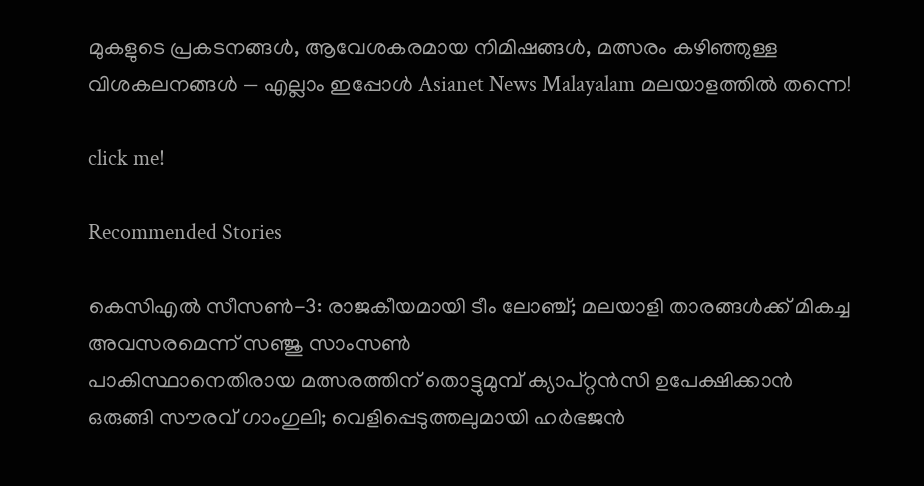മുകളുടെ പ്രകടനങ്ങൾ, ആവേശകരമായ നിമിഷങ്ങൾ, മത്സരം കഴിഞ്ഞുള്ള വിശകലനങ്ങൾ — എല്ലാം ഇപ്പോൾ Asianet News Malayalam മലയാളത്തിൽ തന്നെ!

click me!

Recommended Stories

കെസിഎൽ സീസൺ-3: രാജകീയമായി ടീം ലോഞ്ച്; മലയാളി താരങ്ങൾക്ക് മികച്ച അവസരമെന്ന് സഞ്ജു സാംസൺ
പാകിസ്ഥാനെതിരായ മത്സരത്തിന് തൊട്ടുമുമ്പ് ക്യാപ്റ്റൻസി ഉപേക്ഷിക്കാൻ ഒരുങ്ങി സൗരവ് ഗാംഗുലി; വെളിപ്പെടുത്തലുമായി ഹർഭജൻ